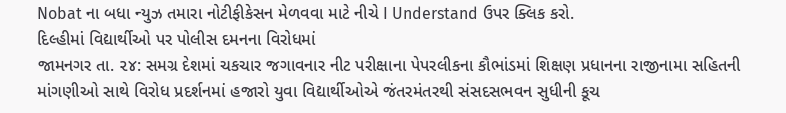Nobat ના બધા ન્યુઝ તમારા નોટીફીકેસન મેળવવા માટે નીચે I Understand ઉપર ક્લિક કરો.
દિલ્હીમાં વિદ્યાર્થીઓ પર પોલીસ દમનના વિરોધમાં
જામનગર તા. ૨૪: સમગ્ર દેશમાં ચકચાર જગાવનાર નીટ પરીક્ષાના પેપરલીકના કૌભાંડમાં શિક્ષણ પ્રધાનના રાજીનામા સહિતની માંગણીઓ સાથે વિરોધ પ્રદર્શનમાં હજારો યુવા વિદ્યાર્થીઓએ જંતરમંતરથી સંસદસભવન સુધીની કૂચ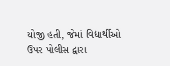યોજી હતી, જેમાં વિદ્યાર્થીઓ ઉપર પોલીસ દ્વારા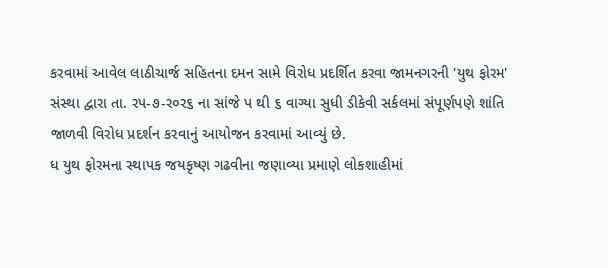કરવામાં આવેલ લાઠીચાર્જ સહિતના દમન સામે વિરોધ પ્રદર્શિત કરવા જામનગરની 'યુથ ફોરમ' સંસ્થા દ્વારા તા. રપ-૭-ર૦ર૬ ના સાંજે પ થી ૬ વાગ્યા સુધી ડીકેવી સર્કલમાં સંપૂર્ણપણે શાંતિ જાળવી વિરોધ પ્રદર્શન કરવાનું આયોજન કરવામાં આવ્યું છે.
ધ યુથ ફોરમના સ્થાપક જયકૃષ્ણ ગઢવીના જણાવ્યા પ્રમાણે લોકશાહીમાં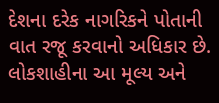દેશના દરેક નાગરિકને પોતાની વાત રજૂ કરવાનો અધિકાર છે. લોકશાહીના આ મૂલ્ય અને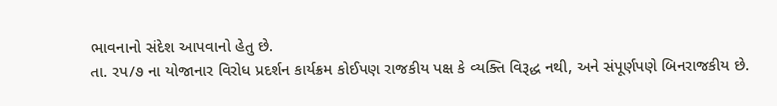ભાવનાનો સંદેશ આપવાનો હેતુ છે.
તા. રપ/૭ ના યોજાનાર વિરોધ પ્રદર્શન કાર્યક્રમ કોઈપણ રાજકીય પક્ષ કે વ્યક્તિ વિરૂદ્ધ નથી, અને સંપૂર્ણપણે બિનરાજકીય છે.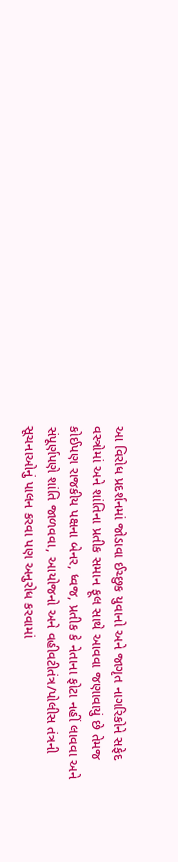આ વિરોધ પ્રદર્શનમાં જોડાવા ઈચ્છુક યુવાનો અને જાગૃત નાગરિકોને સફેદ વસ્ત્રોમાં અને શાંતિના પ્રતીક સમાન ફૂલ સાથે આવવા જણાવાયું છે તેમજ કોઈપણ રાજકીય પક્ષના બેનર, ધ્વજ, પ્રતીક કે નેતાના ફોટા નહીં લાવવા અને સંપૂર્ણપણે શાંતિ જાળવવા, આયોજનો અને વહીવટીતંત્ર/પોલીસ તંત્રની સૂચનાઓનું પાલન કરવા પણ અનુરોધ કરવામાં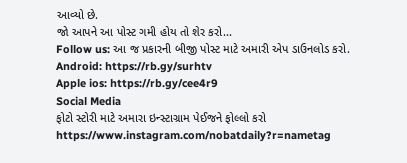આવ્યો છે.
જો આપને આ પોસ્ટ ગમી હોય તો શેર કરો...
Follow us: આ જ પ્રકારની બીજી પોસ્ટ માટે અમારી એપ ડાઉનલોડ કરો.
Android: https://rb.gy/surhtv
Apple ios: https://rb.gy/cee4r9
Social Media
ફોટો સ્ટોરી માટે અમારા ઇન્સ્ટાગ્રામ પેઈજને ફોલ્લો કરો
https://www.instagram.com/nobatdaily?r=nametag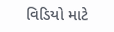વિડિયો માટે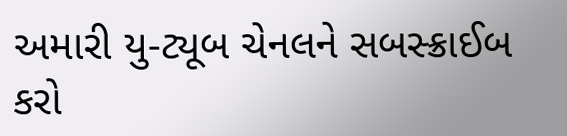અમારી યુ-ટ્યૂબ ચેનલને સબસ્ક્રાઈબ કરો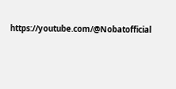https://youtube.com/@Nobatofficial